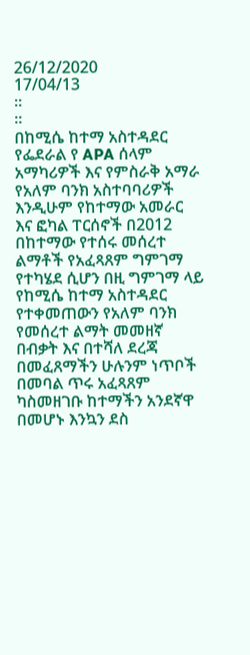26/12/2020
17/04/13
።
።
በከሚሴ ከተማ አስተዳደር የፌደራል የ APA ሰላም አማካሪዎች እና የምስራቅ አማራ የአለም ባንክ አስተባባሪዎች እንዲሁም የከተማው አመራር እና ፎካል ፐርሰኖች በ2012 በከተማው የተሰሩ መሰረተ ልማቶች የአፈጻጸም ግምገማ የተካሄደ ሲሆን በዚ ግምገማ ላይ የከሚሴ ከተማ አስተዳደር የተቀመጠውን የአለም ባንክ የመሰረተ ልማት መመዘኛ በብቃት እና በተሻለ ደረጃ በመፈጸማችን ሁሉንም ነጥቦች በመባል ጥሩ አፈጻጸም ካስመዘገቡ ከተማችን አንደኛዋ በመሆኑ እንኳን ደስ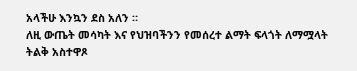አላችሁ እንኳን ደስ አለን ።
ለዚ ውጤት መሳካት እና የህዝባችንን የመሰረተ ልማት ፍላጎት ለማሟላት ትልቅ አስተዋጾ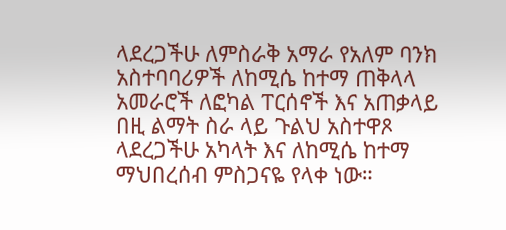ላደረጋችሁ ለምስራቅ አማራ የአለም ባንክ አስተባባሪዎች ለከሚሴ ከተማ ጠቅላላ አመራሮች ለፎካል ፐርሰኖች እና አጠቃላይ በዚ ልማት ስራ ላይ ጉልህ አስተዋጾ ላደረጋችሁ አካላት እና ለከሚሴ ከተማ ማህበረሰብ ምስጋናዬ የላቀ ነው።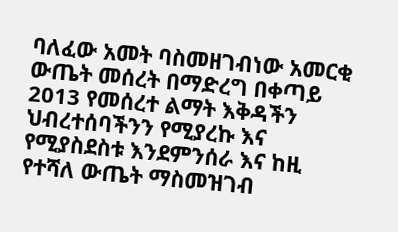ባለፈው አመት ባስመዘገብነው አመርቂ ውጤት መሰረት በማድረግ በቀጣይ 2013 የመሰረተ ልማት እቅዳችን ህብረተሰባችንን የሚያረኩ እና የሚያስደስቱ እንደምንሰራ እና ከዚ የተሻለ ውጤት ማስመዝገብ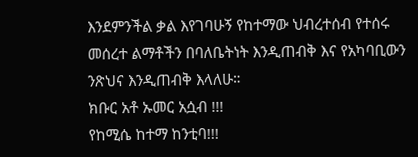እንደምንችል ቃል እየገባሁኝ የከተማው ህብረተሰብ የተሰሩ መሰረተ ልማቶችን በባለቤትነት እንዲጠብቅ እና የአካባቢውን ንጽህና እንዲጠብቅ እላለሁ።
ክቡር አቶ ኡመር አሷብ !!!
የከሚሴ ከተማ ከንቲባ!!!